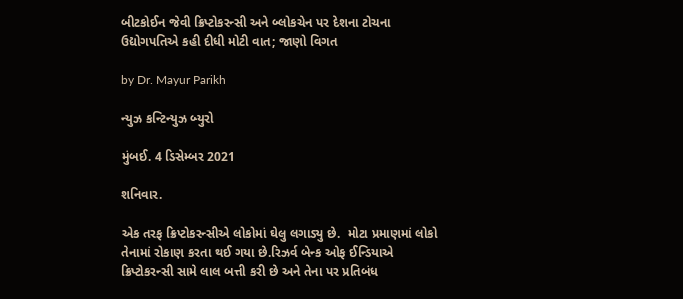બીટકોઈન જેવી ક્રિપ્ટોકરન્સી અને બ્લોકચેન પર દેશના ટોચના ઉદ્યોગપતિએ કહી દીધી મોટી વાત; જાણો વિગત

by Dr. Mayur Parikh

ન્યુઝ કન્ટિન્યુઝ બ્યુરો

મુંબઈ. 4 ડિસેમ્બર 2021

શનિવાર.

એક તરફ ક્રિપ્ટોકરન્સીએ લોકોમાં ઘેલુ લગાડ્યુ છે.  મોટા પ્રમાણમાં લોકો તેનામાં રોકાણ કરતા થઈ ગયા છે.રિઝર્વ બેન્ક ઓફ ઈન્ડિયાએ  ક્રિપ્ટોકરન્સી સામે લાલ બત્તી કરી છે અને તેના પર પ્રતિબંધ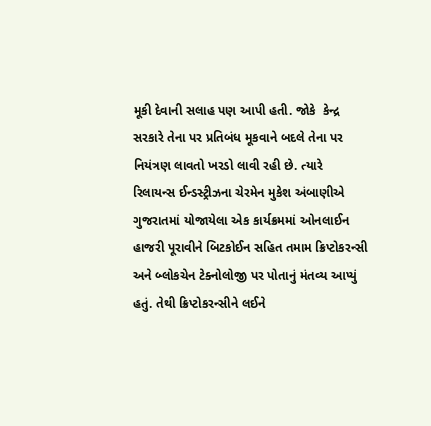મૂકી દેવાની સલાહ પણ આપી હતી. જોકે  કેન્દ્ર સરકારે તેના પર પ્રતિબંધ મૂકવાને બદલે તેના પર નિયંત્રણ લાવતો ખરડો લાવી રહી છે. ત્યારે રિલાયન્સ ઈન્ડસ્ટ્રીઝના ચેરમેન મુકેશ અંબાણીએ ગુજરાતમાં યોજાયેલા એક કાર્યક્રમમાં ઓનલાઈન હાજરી પૂરાવીને બિટકોઈન સહિત તમામ ક્રિપ્ટોકરન્સી અને બ્લોકચેન ટેક્નોલોજી પર પોતાનું મંતવ્ય આપ્યું હતું. તેથી ક્રિપ્ટોકરન્સીને લઈને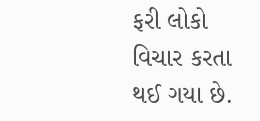ફરી લોકો વિચાર કરતા થઈ ગયા છે.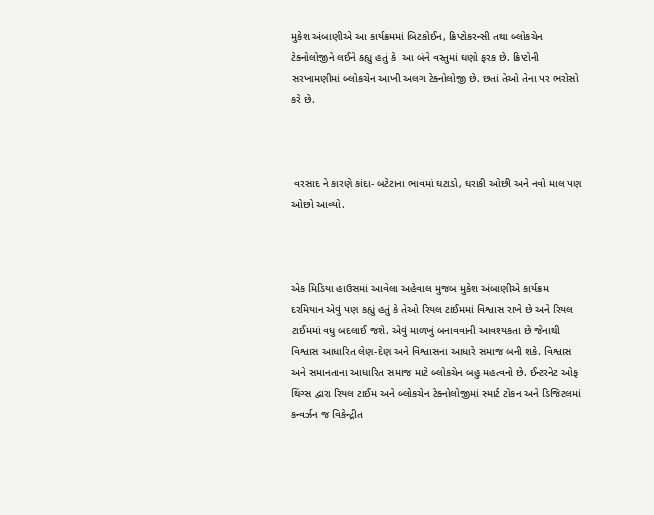મુકેશ અંબાણીએ આ કાર્યક્રમમાં બિટકોઈન, ક્રિપ્ટોકરન્સી તથા બ્લોકચેન ટેક્નોલોજીને લઈને કહ્યુ હતું કે  આ બંને વસ્તુમાં ઘણો ફરક છે. ક્રિપ્ટોની સરખામણીમાં બ્લોકચેન આખી અલગ ટેક્નોલોજી છે. છતાં તેઓ તેના પર ભરોસો કરે છે.



 વરસાદ ને કારણે કાંદા- બટેટાના ભાવમાં ઘટાડો, ઘરાકી ઓછી અને નવો માલ પણ ઓછો આવ્યો.



એક મિડિયા હાઉસમાં આવેલા અહેવાલ મુજબ મુકેશ અંબાણીએ કાર્યક્રમ દરમિયાન એવું પણ કહ્યું હતું કે તેઓ રિયલ ટાઈમમાં વિશ્વાસ રાખે છે અને રિયલ ટાઈમમાં વધુ બદલાઈ જશે. એવું માળખું બનાવવાની આવશ્યકતા છે જેનાથી વિશ્વાસ આધારિત લેણ-દેણ અને વિશ્વાસના આધારે સમાજ બની શકે. વિશ્વાસ અને સમાનતાના આધારિત સમાજ માટે બ્લોકચેન બહુ મહત્વનો છે. ઈન્ટરનેટ ઓફ થિંગ્સ દ્વારા રિયલ ટાઈમ અને બ્લોકચેન ટેક્નોલોજીમાં સ્માર્ટ ટોકન અને ડિજિટલમાં કન્વર્ઝન જ વિકેન્દ્રીત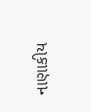નાણાકીય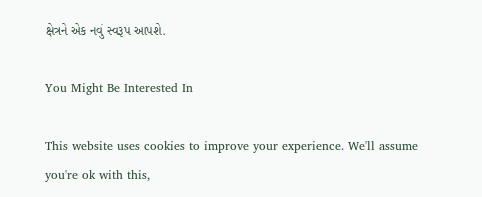ક્ષેત્રને એક નવું સ્વરૂપ આપશે.

You Might Be Interested In

This website uses cookies to improve your experience. We'll assume you're ok with this,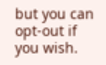but you can opt-out if you wish.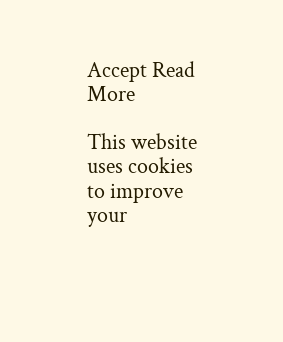Accept Read More

This website uses cookies to improve your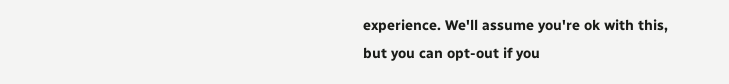experience. We'll assume you're ok with this, but you can opt-out if you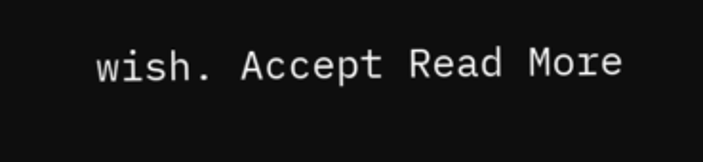wish. Accept Read More